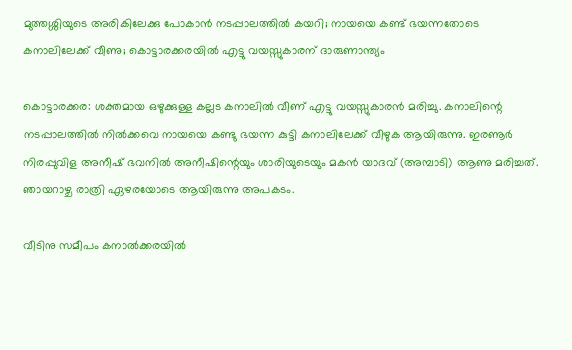മുത്തശ്ശിയുടെ അരികിലേക്കു പോകാന്‍ നടപ്പാലത്തില്‍ കയറി; നായയെ കണ്ട് ഭയന്നതോടെ കനാലിലേക്ക് വീണു; കൊട്ടാരക്കരയില്‍ എട്ടു വയസ്സുകാരന് ദാരുണാന്ത്യം

കൊട്ടാരക്കര: ശക്തമായ ഒഴുക്കുള്ള കല്ലട കനാലില്‍ വീണ് എട്ടു വയസ്സുകാരന്‍ മരിച്ചു. കനാലിന്റെ നടപ്പാലത്തില്‍ നില്‍ക്കവെ നായയെ കണ്ടു ഭയന്ന കുട്ടി കനാലിലേക്ക് വീഴുക ആയിരുന്നു. ഇരണൂര്‍ നിരപ്പുവിള അനീഷ് ഭവനില്‍ അനീഷിന്റെയും ശാരിയുടെയും മകന്‍ യാദവ് (അമ്പാടി) ആണു മരിച്ചത്. ഞായറാഴ്ച രാത്രി ഏഴരയോടെ ആയിരുന്നു അപകടം.

വീടിനു സമീപം കനാല്‍ക്കരയില്‍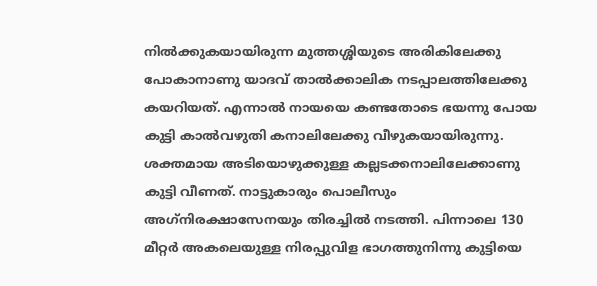നില്‍ക്കുകയായിരുന്ന മുത്തശ്ശിയുടെ അരികിലേക്കു പോകാനാണു യാദവ് താല്‍ക്കാലിക നടപ്പാലത്തിലേക്കു കയറിയത്. എന്നാല്‍ നായയെ കണ്ടതോടെ ഭയന്നു പോയ കുട്ടി കാല്‍വഴുതി കനാലിലേക്കു വീഴുകയായിരുന്നു. ശക്തമായ അടിയൊഴുക്കുള്ള കല്ലടക്കനാലിലേക്കാണു കുട്ടി വീണത്. നാട്ടുകാരും പൊലീസും അഗ്‌നിരക്ഷാസേനയും തിരച്ചില്‍ നടത്തി. പിന്നാലെ 130 മീറ്റര്‍ അകലെയുള്ള നിരപ്പുവിള ഭാഗത്തുനിന്നു കുട്ടിയെ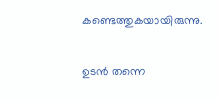കണ്ടെത്തുകയായിരുന്നു.

ഉടന്‍ തന്നെ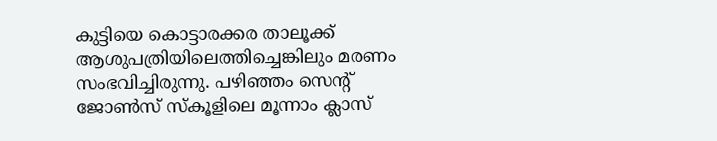കുട്ടിയെ കൊട്ടാരക്കര താലൂക്ക് ആശുപത്രിയിലെത്തിച്ചെങ്കിലും മരണം സംഭവിച്ചിരുന്നു. പഴിഞ്ഞം സെന്റ് ജോണ്‍സ് സ്‌കൂളിലെ മൂന്നാം ക്ലാസ്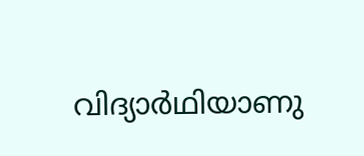വിദ്യാര്‍ഥിയാണു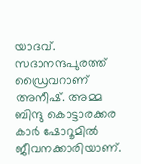യാദവ്. സദാനന്ദപുരത്ത് ഡ്രൈവറാണ് അനീഷ്. അമ്മ ബിന്ദു കൊട്ടാരക്കര കാര്‍ ഷോറൂമില്‍ ജീവനക്കാരിയാണ്.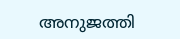അനുജത്തി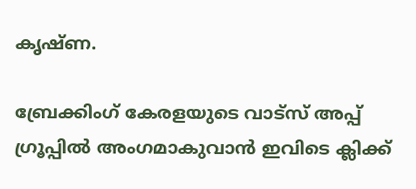കൃഷ്ണ.

ബ്രേക്കിംഗ് കേരളയുടെ വാട്സ് അപ്പ് ഗ്രൂപ്പിൽ അംഗമാകുവാൻ ഇവിടെ ക്ലിക്ക്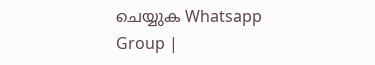ചെയ്യുക Whatsapp Group |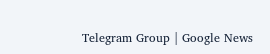Telegram Group | Google News